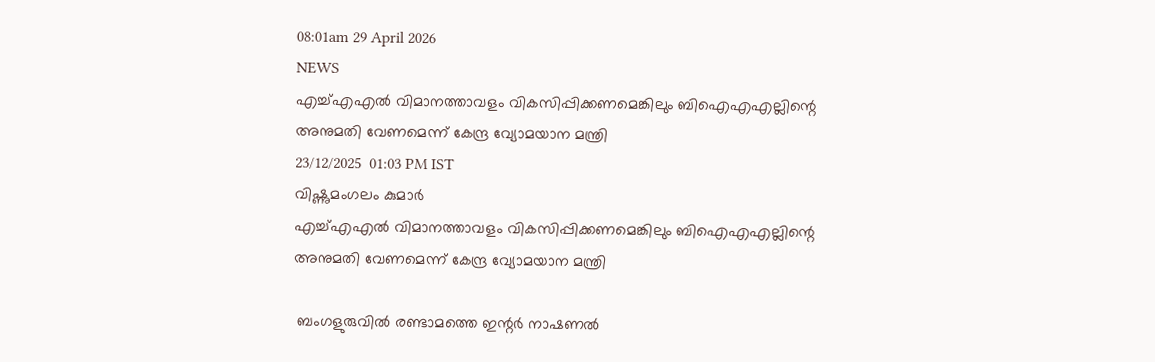08:01am 29 April 2026
NEWS
എച്ച്എഎൽ വിമാനത്താവളം വികസിപ്പിക്കണമെങ്കിലും ബിഐഎഎല്ലിന്റെ അനുമതി വേണമെന്ന് കേന്ദ്ര വ്യോമയാന മന്ത്രി
23/12/2025  01:03 PM IST
വിഷ്ണുമംഗലം കുമാർ
എച്ച്എഎൽ വിമാനത്താവളം വികസിപ്പിക്കണമെങ്കിലും ബിഐഎഎല്ലിന്റെ അനുമതി വേണമെന്ന് കേന്ദ്ര വ്യോമയാന മന്ത്രി

 ബംഗളുരുവിൽ രണ്ടാമത്തെ ഇന്റർ നാഷണൽ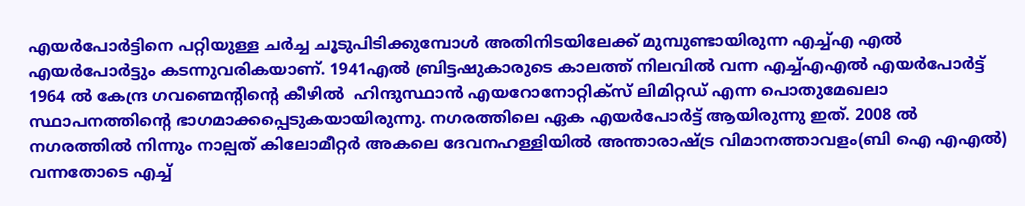എയർപോർട്ടിനെ പറ്റിയുള്ള ചർച്ച ചൂടുപിടിക്കുമ്പോൾ അതിനിടയിലേക്ക് മുമ്പുണ്ടായിരുന്ന എച്ച്എ എൽ എയർപോർട്ടും കടന്നുവരികയാണ്. 1941എൽ ബ്രിട്ടഷുകാരുടെ കാലത്ത് നിലവിൽ വന്ന എച്ച്എഎൽ എയർപോർട്ട് 1964 ൽ കേന്ദ്ര ഗവണ്മെന്റിന്റെ കീഴിൽ  ഹിന്ദുസ്ഥാൻ എയറോനോറ്റിക്സ് ലിമിറ്റഡ് എന്ന പൊതുമേഖലാ സ്ഥാപനത്തിന്റെ ഭാഗമാക്കപ്പെടുകയായിരുന്നു. നഗരത്തിലെ ഏക എയർപോർട്ട് ആയിരുന്നു ഇത്. 2008 ൽ നഗരത്തിൽ നിന്നും നാല്പത് കിലോമീറ്റർ അകലെ ദേവനഹള്ളിയിൽ അന്താരാഷ്ട്ര വിമാനത്താവളം(ബി ഐ എഎൽ) വന്നതോടെ എച്ച്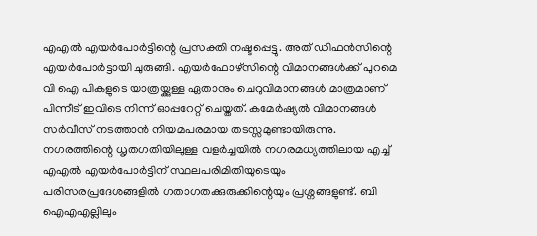എഎൽ എയർപോർട്ടിന്റെ പ്രസക്തി നഷ്ടപ്പെട്ടു. അത് ഡിഫൻസിന്റെ എയർപോർട്ടായി ചുരുങ്ങി. എയർഫോഴ്‌സിന്റെ വിമാനങ്ങൾക്ക് പുറമെ വി ഐ പികളുടെ യാത്രയ്ക്കുള്ള ഏതാനും ചെറുവിമാനങ്ങൾ മാത്രമാണ് പിന്നീട് ഇവിടെ നിന്ന് ഓപ്പറേറ്റ് ചെയ്തത്. കമേർഷ്യൽ വിമാനങ്ങൾ സർവീസ് നടത്താൻ നിയമപരമായ തടസ്സമുണ്ടായിരുന്നു. നഗരത്തിന്റെ ധൃതഗതിയിലുള്ള വളർച്ചയിൽ നഗരമധ്യത്തിലായ എച്ച് എഎൽ എയർപോർട്ടിന് സ്ഥലപരിമിതിയുടെയും പരിസരപ്രദേശങ്ങളിൽ ഗതാഗതക്കുരുക്കിന്റെയും പ്രശ്നങ്ങളുണ്ട്. ബി ഐഎഎല്ലിലും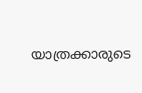യാത്രക്കാരുടെ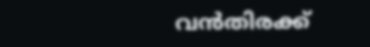വൻതിരക്ക്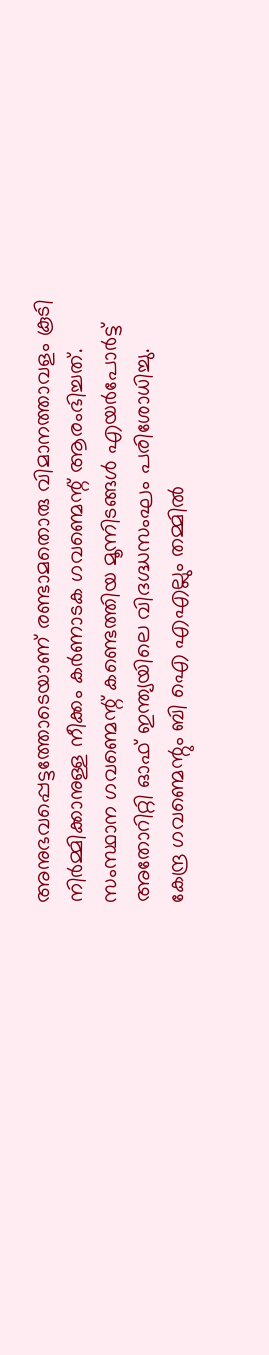അനുഭവപ്പെട്ടത്തോടെയാണ് രണ്ടാമതൊരു വിമാനത്താവളം കൂടി നിർമ്മിക്കാനുള്ള നീക്കം കർണാടക ഗവണ്മെന്റ് ആരംഭിച്ചത്. സംസ്ഥാന ഗവണ്മെന്റ് കണ്ടെത്തിയ മൂന്നിടങ്ങൾ എയർപോർട്ട് അതോറിറ്റി ഓഫ് ഇന്ത്യയിലെ വിദഗ്ദ്ധസംഘം പരിശോധിച്ചു. കേന്ദ്ര ഗവണ്മെന്റും ബി ഐ എഎല്ലും തമ്മിൽ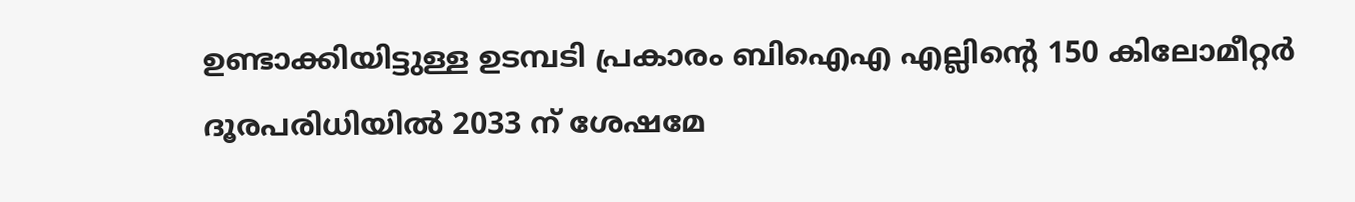ഉണ്ടാക്കിയിട്ടുള്ള ഉടമ്പടി പ്രകാരം ബിഐഎ എല്ലിന്റെ 150 കിലോമീറ്റർ ദൂരപരിധിയിൽ 2033 ന് ശേഷമേ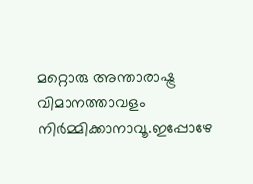മറ്റൊരു അന്താരാഷ്ട്ര വിമാനത്താവളം നിർമ്മിക്കാനാവൂ.ഇപ്പോഴേ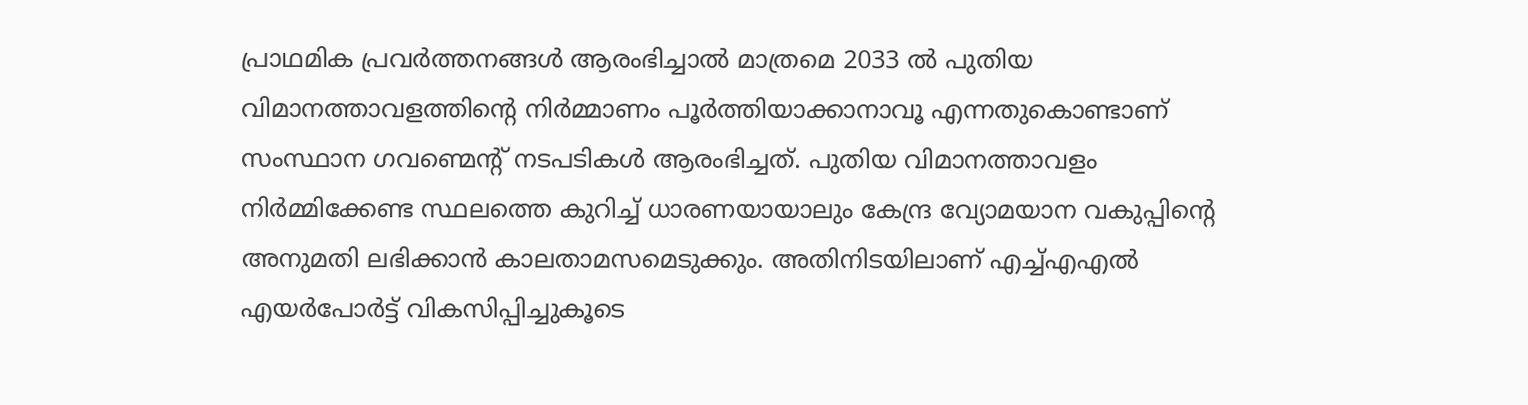പ്രാഥമിക പ്രവർത്തനങ്ങൾ ആരംഭിച്ചാൽ മാത്രമെ 2033 ൽ പുതിയ വിമാനത്താവളത്തിന്റെ നിർമ്മാണം പൂർത്തിയാക്കാനാവൂ എന്നതുകൊണ്ടാണ് സംസ്ഥാന ഗവണ്മെന്റ് നടപടികൾ ആരംഭിച്ചത്. പുതിയ വിമാനത്താവളം നിർമ്മിക്കേണ്ട സ്ഥലത്തെ കുറിച്ച് ധാരണയായാലും കേന്ദ്ര വ്യോമയാന വകുപ്പിന്റെ അനുമതി ലഭിക്കാൻ കാലതാമസമെടുക്കും. അതിനിടയിലാണ് എച്ച്എഎൽ എയർപോർട്ട് വികസിപ്പിച്ചുകൂടെ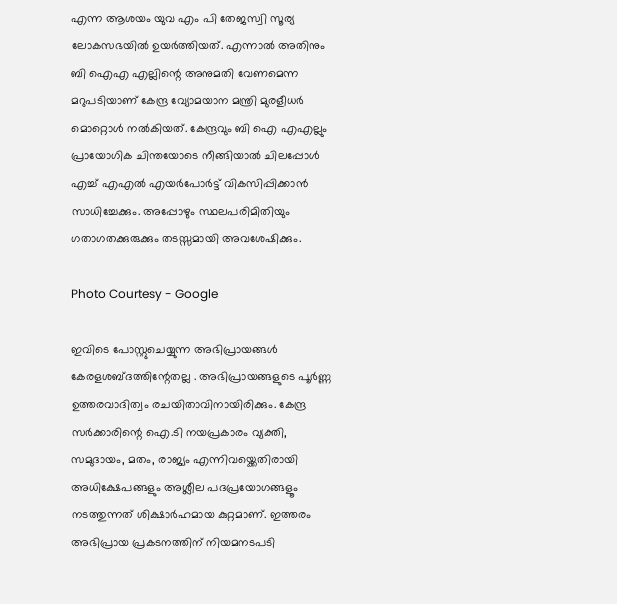എന്ന ആശയം യുവ എം പി തേജസ്വി സൂര്യ ലോകസഭയിൽ ഉയർത്തിയത്. എന്നാൽ അതിനും ബി ഐഎ എല്ലിന്റെ അനുമതി വേണമെന്ന മറുപടിയാണ് കേന്ദ്ര വ്യോമയാന മന്ത്രി മുരളീധർ മൊറ്റൊൾ നൽകിയത്. കേന്ദ്രവും ബി ഐ എഎല്ലും പ്രായോഗിക ചിന്തയോടെ നീങ്ങിയാൽ ചിലപ്പോൾ എച്ച് എഎൽ എയർപോർട്ട് വികസിപ്പിക്കാൻ സാധിച്ചേക്കും. അപ്പോഴും സ്ഥലപരിമിതിയും ഗതാഗതക്കുരുക്കും തടസ്സമായി അവശേഷിക്കും.

Photo Courtesy - Google

ഇവിടെ പോസ്റ്റുചെയ്യുന്ന അഭിപ്രായങ്ങള്‍ കേരളശബ്‌ദത്തിന്റേതല്ല . അഭിപ്രായങ്ങളുടെ പൂര്‍ണ്ണ ഉത്തരവാദിത്വം രചയിതാവിനായിരിക്കും. കേന്ദ്ര സർക്കാരിന്റെ ഐ.ടി നയപ്രകാരം വ്യക്തി, സമുദായം, മതം, രാജ്യം എന്നിവയ്ക്കെതിരായി അധിക്ഷേപങ്ങളും അശ്ലീല പദപ്രയോഗങ്ങളൂം നടത്തുന്നത് ശിക്ഷാര്‍ഹമായ കുറ്റമാണ്. ഇത്തരം അഭിപ്രായ പ്രകടനത്തിന് നിയമനടപടി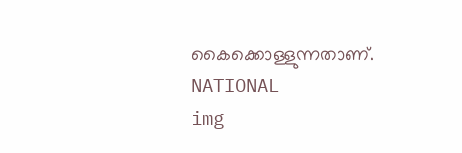കൈക്കൊള്ളുന്നതാണ്.
NATIONAL
img